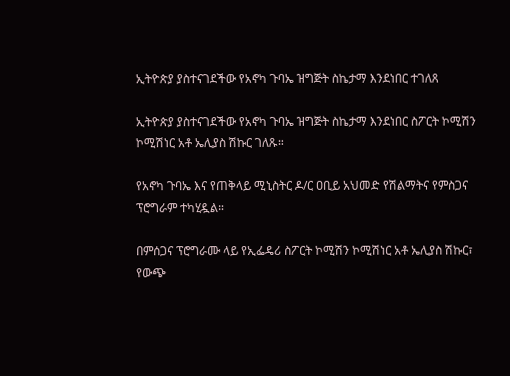ኢትዮጵያ ያስተናገደችው የአኖካ ጉባኤ ዝግጅት ስኬታማ እንደነበር ተገለጸ

ኢትዮጵያ ያስተናገደችው የአኖካ ጉባኤ ዝግጅት ስኬታማ እንደነበር ስፖርት ኮሚሽን ኮሚሽነር አቶ ኤሊያስ ሽኩር ገለጹ።

የአኖካ ጉባኤ እና የጠቅላይ ሚኒስትር ዶ/ር ዐቢይ አህመድ የሽልማትና የምስጋና ፕሮግራም ተካሂዷል።

በምሰጋና ፕሮግራሙ ላይ የኢፌዴሪ ስፖርት ኮሚሽን ኮሚሽነር አቶ ኤሊያስ ሽኩር፣ የውጭ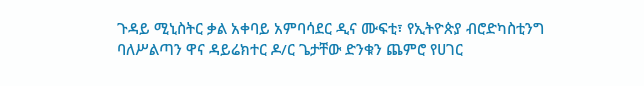ጉዳይ ሚኒስትር ቃል አቀባይ አምባሳደር ዲና ሙፍቲ፣ የኢትዮጵያ ብሮድካስቲንግ ባለሥልጣን ዋና ዳይሬክተር ዶ/ር ጌታቸው ድንቁን ጨምሮ የሀገር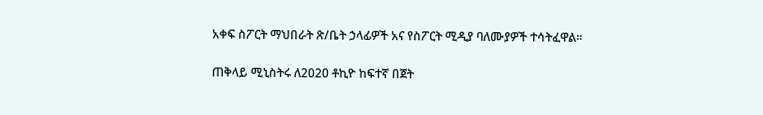አቀፍ ስፖርት ማህበራት ጽ/ቤት ኃላፊዎች አና የስፖርት ሚዲያ ባለሙያዎች ተሳትፈዋል።

ጠቅላይ ሚኒስትሩ ለ2020 ቶኪዮ ከፍተኛ በጀት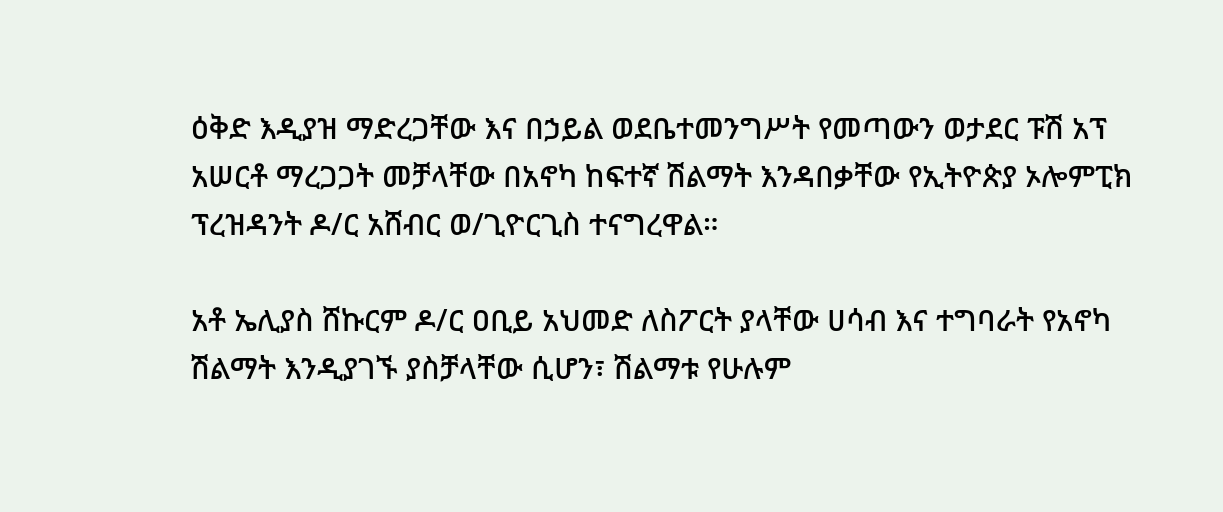ዕቅድ እዲያዝ ማድረጋቸው እና በኃይል ወደቤተመንግሥት የመጣውን ወታደር ፑሽ አፕ አሠርቶ ማረጋጋት መቻላቸው በአኖካ ከፍተኛ ሽልማት እንዳበቃቸው የኢትዮጵያ ኦሎምፒክ ፕረዝዳንት ዶ/ር አሸብር ወ/ጊዮርጊስ ተናግረዋል።

አቶ ኤሊያስ ሸኩርም ዶ/ር ዐቢይ አህመድ ለስፖርት ያላቸው ሀሳብ እና ተግባራት የአኖካ ሽልማት እንዲያገኙ ያስቻላቸው ሲሆን፣ ሽልማቱ የሁሉም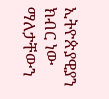ኢትዮጵያዊያን ክብር ነው ማለታቸውን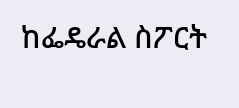ከፌዴራል ስፖርት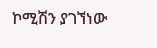ኮሚሽን ያገኘነው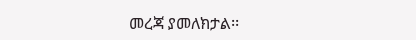መረጃ ያመለክታል፡፡